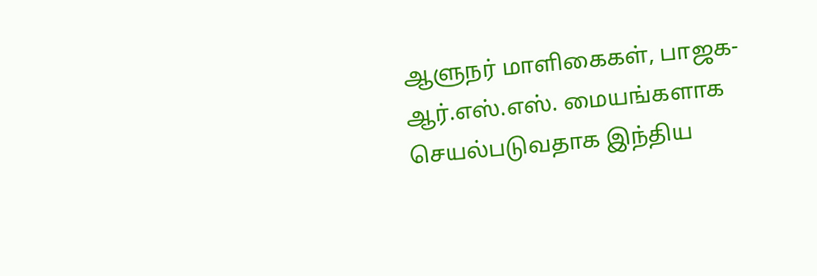ஆளுநர் மாளிகைகள், பாஜக-ஆர்.எஸ்.எஸ். மையங்களாக செயல்படுவதாக இந்திய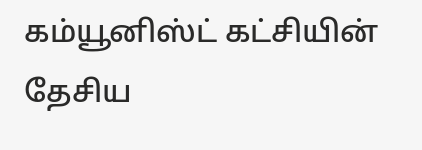கம்யூனிஸ்ட் கட்சியின் தேசிய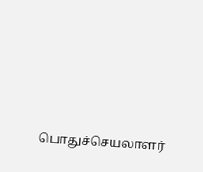பொதுச்செயலாளர்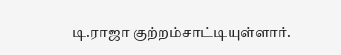டி.ராஜா குற்றம்சாட்டியுள்ளார்.